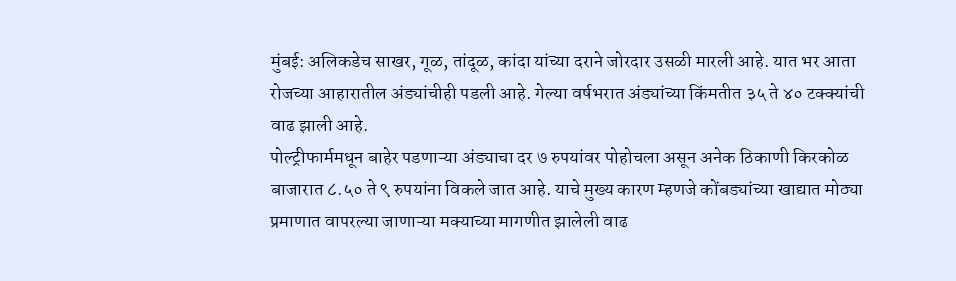मुंबई: अलिकडेच साखर, गूळ, तांदूळ, कांदा यांच्या दराने जोरदार उसळी मारली आहे. यात भर आता रोजच्या आहारातील अंड्यांचीही पडली आहे. गेल्या वर्षभरात अंड्यांच्या किंमतीत ३५ ते ४० टक्क्यांची वाढ झाली आहे.
पोल्ट्रीफार्ममधून बाहेर पडणाऱ्या अंड्याचा दर ७ रुपयांवर पोहोचला असून अनेक ठिकाणी किरकोळ बाजारात ८.५० ते ९ रुपयांना विकले जात आहे. याचे मुख्य कारण म्हणजे कोंबड्यांच्या खाद्यात मोठ्या प्रमाणात वापरल्या जाणाऱ्या मक्याच्या मागणीत झालेली वाढ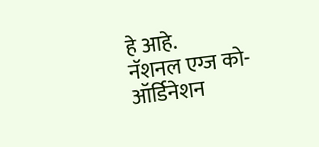हे आहे.
नॅशनल एग्ज को-ऑर्डिनेशन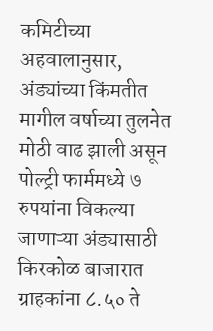कमिटीच्या अहवालानुसार, अंड्यांच्या किंमतीत मागील वर्षाच्या तुलनेत मोठी वाढ झाली असून पोल्ट्री फार्ममध्ये ७ रुपयांना विकल्या जाणाऱ्या अंड्यासाठी किरकोळ बाजारात ग्राहकांना ८.५० ते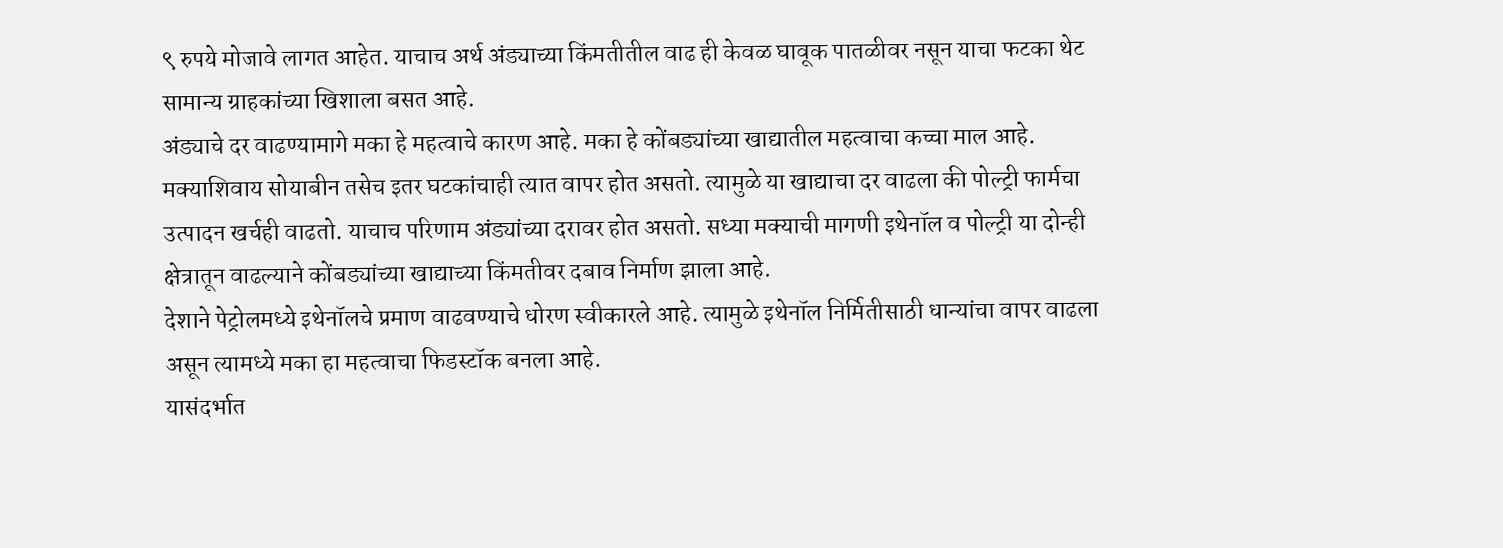९ रुपये मोजावे लागत आहेत. याचाच अर्थ अंड्याच्या किंमतीतील वाढ ही केवळ घावूक पातळीवर नसून याचा फटका थेट सामान्य ग्राहकांच्या खिशाला बसत आहे.
अंड्याचे दर वाढण्यामागे मका हे महत्वाचे कारण आहे. मका हे कोंबड्यांच्या खाद्यातील महत्वाचा कच्चा माल आहे.
मक्याशिवाय सोयाबीन तसेच इतर घटकांचाही त्यात वापर होत असतो. त्यामुळे या खाद्याचा दर वाढला की पोल्ट्री फार्मचा उत्पादन खर्चही वाढतो. याचाच परिणाम अंड्यांच्या दरावर होत असतो. सध्या मक्याची मागणी इथेनॉल व पोल्ट्री या दोन्ही क्षेत्रातून वाढल्याने कोंबड्यांच्या खाद्याच्या किंमतीवर दबाव निर्माण झाला आहे.
देशाने पेट्रोलमध्ये इथेनॉलचे प्रमाण वाढवण्याचे धोरण स्वीकारले आहे. त्यामुळे इथेनॉल निर्मितीसाठी धान्यांचा वापर वाढला असून त्यामध्ये मका हा महत्वाचा फिडस्टॉक बनला आहे.
यासंदर्भात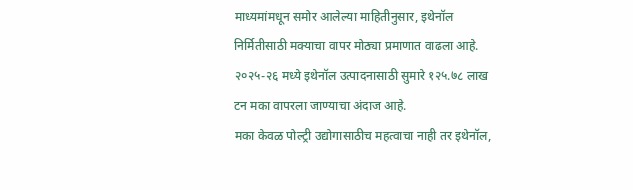माध्यमांमधून समोर आलेल्या माहितीनुसार, इथेनॉल निर्मितीसाठी मक्याचा वापर मोठ्या प्रमाणात वाढला आहे. २०२५-२६ मध्ये इथेनॉल उत्पादनासाठी सुमारे १२५.७८ लाख टन मका वापरला जाण्याचा अंदाज आहे.
मका केवळ पोल्ट्री उद्योगासाठीच महत्वाचा नाही तर इथेनॉल,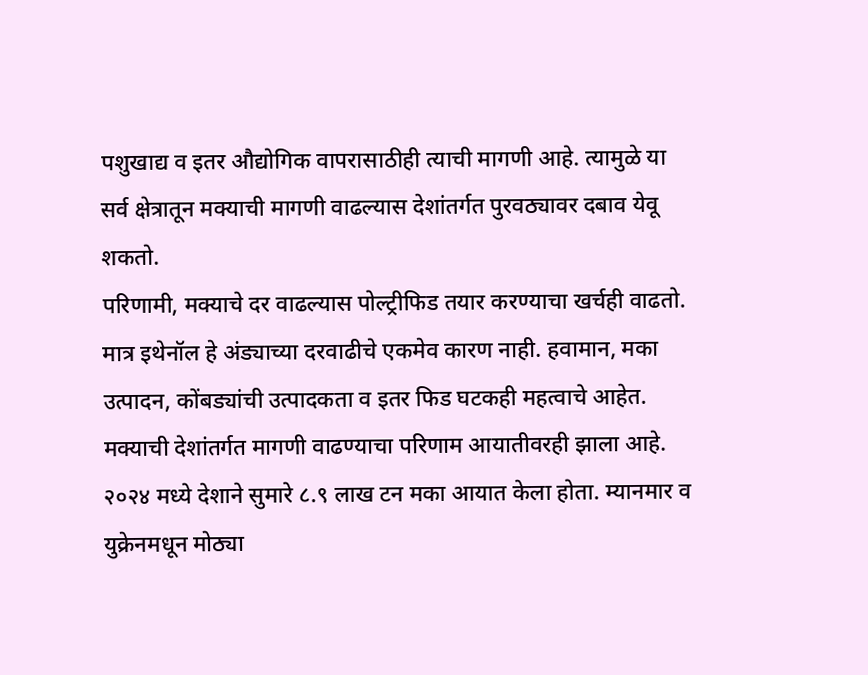पशुखाद्य व इतर औद्योगिक वापरासाठीही त्याची मागणी आहे. त्यामुळे या सर्व क्षेत्रातून मक्याची मागणी वाढल्यास देशांतर्गत पुरवठ्यावर दबाव येवू शकतो.
परिणामी, मक्याचे दर वाढल्यास पोल्ट्रीफिड तयार करण्याचा खर्चही वाढतो. मात्र इथेनॉल हे अंड्याच्या दरवाढीचे एकमेव कारण नाही. हवामान, मका उत्पादन, कोंबड्यांची उत्पादकता व इतर फिड घटकही महत्वाचे आहेत.
मक्याची देशांतर्गत मागणी वाढण्याचा परिणाम आयातीवरही झाला आहे. २०२४ मध्ये देशाने सुमारे ८.९ लाख टन मका आयात केला होता. म्यानमार व युक्रेनमधून मोठ्या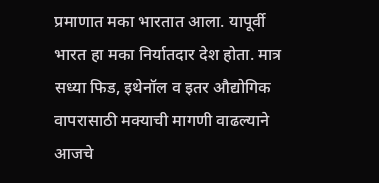प्रमाणात मका भारतात आला. यापूर्वी भारत हा मका निर्यातदार देश होता. मात्र सध्या फिड, इथेनॉल व इतर औद्योगिक वापरासाठी मक्याची मागणी वाढल्याने आजचे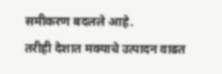समीकरण बदलले आहे.
तरीही देशात मक्याचे उत्पादन वाढत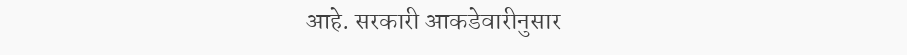आहे. सरकारी आकडेवारीनुसार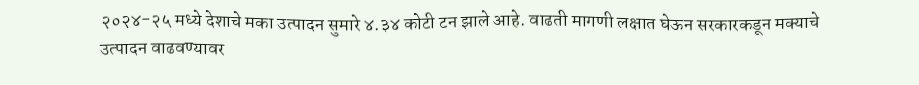२०२४-२५ मध्ये देशाचे मका उत्पादन सुमारे ४.३४ कोटी टन झाले आहे. वाढती मागणी लक्षात घेऊन सरकारकडून मक्याचे उत्पादन वाढवण्यावर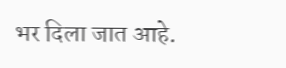भर दिला जात आहे.